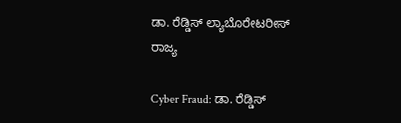ಡಾ. ರೆಡ್ಡಿಸ್ ಲ್ಯಾಬೊರೇಟರೀಸ್
ರಾಜ್ಯ

Cyber Fraud: ಡಾ. ರೆಡ್ಡಿಸ್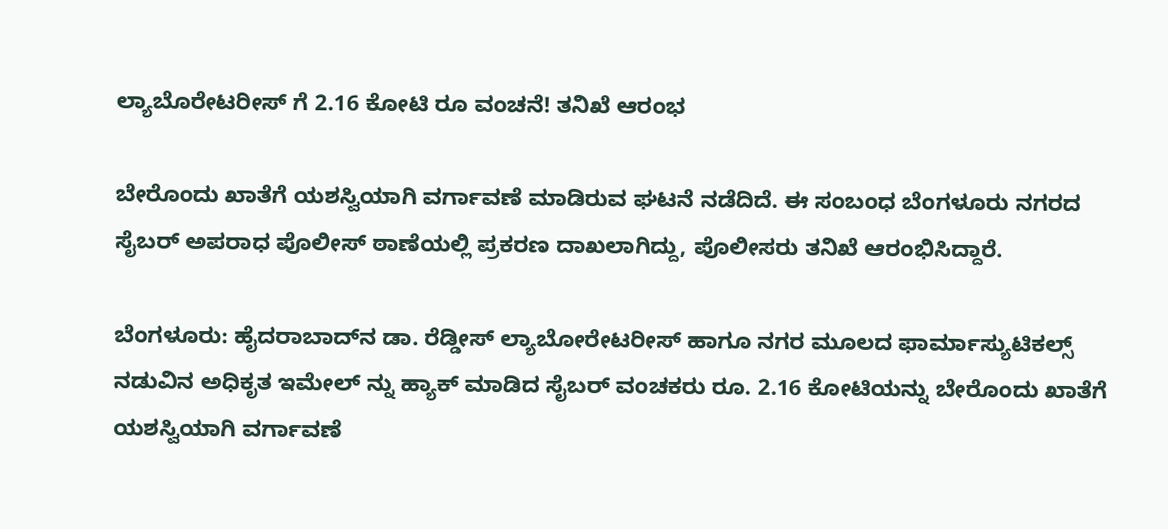ಲ್ಯಾಬೊರೇಟರೀಸ್ ಗೆ 2.16 ಕೋಟಿ ರೂ ವಂಚನೆ! ತನಿಖೆ ಆರಂಭ

ಬೇರೊಂದು ಖಾತೆಗೆ ಯಶಸ್ವಿಯಾಗಿ ವರ್ಗಾವಣೆ ಮಾಡಿರುವ ಘಟನೆ ನಡೆದಿದೆ. ಈ ಸಂಬಂಧ ಬೆಂಗಳೂರು ನಗರದ ಸೈಬರ್ ಅಪರಾಧ ಪೊಲೀಸ್ ಠಾಣೆಯಲ್ಲಿ ಪ್ರಕರಣ ದಾಖಲಾಗಿದ್ದು, ಪೊಲೀಸರು ತನಿಖೆ ಆರಂಭಿಸಿದ್ದಾರೆ.

ಬೆಂಗಳೂರು: ಹೈದರಾಬಾದ್‌ನ ಡಾ. ರೆಡ್ಡೀಸ್ ಲ್ಯಾಬೋರೇಟರೀಸ್ ಹಾಗೂ ನಗರ ಮೂಲದ ಫಾರ್ಮಾಸ್ಯುಟಿಕಲ್ಸ್ ನಡುವಿನ ಅಧಿಕೃತ ಇಮೇಲ್ ನ್ನು ಹ್ಯಾಕ್ ಮಾಡಿದ ಸೈಬರ್ ವಂಚಕರು ರೂ. 2.16 ಕೋಟಿಯನ್ನು ಬೇರೊಂದು ಖಾತೆಗೆ ಯಶಸ್ವಿಯಾಗಿ ವರ್ಗಾವಣೆ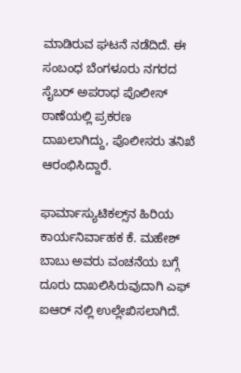ಮಾಡಿರುವ ಘಟನೆ ನಡೆದಿದೆ. ಈ ಸಂಬಂಧ ಬೆಂಗಳೂರು ನಗರದ ಸೈಬರ್ ಅಪರಾಧ ಪೊಲೀಸ್ ಠಾಣೆಯಲ್ಲಿ ಪ್ರಕರಣ ದಾಖಲಾಗಿದ್ದು, ಪೊಲೀಸರು ತನಿಖೆ ಆರಂಭಿಸಿದ್ದಾರೆ.

ಫಾರ್ಮಾಸ್ಯುಟಿಕಲ್ಸ್‌ನ ಹಿರಿಯ ಕಾರ್ಯನಿರ್ವಾಹಕ ಕೆ. ಮಹೇಶ್ ಬಾಬು ಅವರು ವಂಚನೆಯ ಬಗ್ಗೆ ದೂರು ದಾಖಲಿಸಿರುವುದಾಗಿ ಎಫ್ ಐಆರ್ ನಲ್ಲಿ ಉಲ್ಲೇಖಿಸಲಾಗಿದೆ.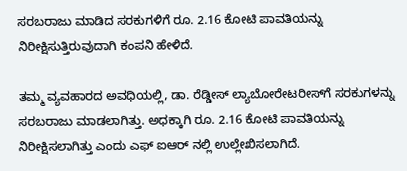ಸರಬರಾಜು ಮಾಡಿದ ಸರಕುಗಳಿಗೆ ರೂ. 2.16 ಕೋಟಿ ಪಾವತಿಯನ್ನು ನಿರೀಕ್ಷಿಸುತ್ತಿರುವುದಾಗಿ ಕಂಪನಿ ಹೇಳಿದೆ.

ತಮ್ಮ ವ್ಯವಹಾರದ ಅವಧಿಯಲ್ಲಿ, ಡಾ. ರೆಡ್ಡೀಸ್ ಲ್ಯಾಬೋರೇಟರೀಸ್‌ಗೆ ಸರಕುಗಳನ್ನು ಸರಬರಾಜು ಮಾಡಲಾಗಿತ್ತು. ಅಧಕ್ಕಾಗಿ ರೂ. 2.16 ಕೋಟಿ ಪಾವತಿಯನ್ನು ನಿರೀಕ್ಷಿಸಲಾಗಿತ್ತು ಎಂದು ಎಫ್ ಐಆರ್ ನಲ್ಲಿ ಉಲ್ಲೇಖಿಸಲಾಗಿದೆ.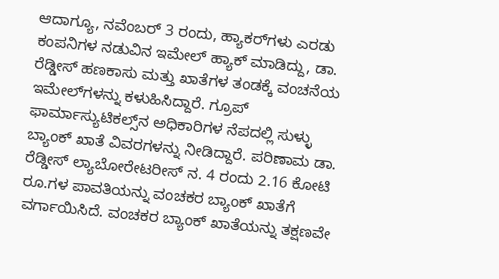ಆದಾಗ್ಯೂ, ನವೆಂಬರ್ 3 ರಂದು, ಹ್ಯಾಕರ್‌ಗಳು ಎರಡು ಕಂಪನಿಗಳ ನಡುವಿನ ಇಮೇಲ್ ಹ್ಯಾಕ್ ಮಾಡಿದ್ದು, ಡಾ. ರೆಡ್ಡೀಸ್ ಹಣಕಾಸು ಮತ್ತು ಖಾತೆಗಳ ತಂಡಕ್ಕೆ ವಂಚನೆಯ ಇಮೇಲ್‌ಗಳನ್ನು ಕಳುಹಿಸಿದ್ದಾರೆ. ಗ್ರೂಪ್ ಫಾರ್ಮಾಸ್ಯುಟಿಕಲ್ಸ್‌ನ ಅಧಿಕಾರಿಗಳ ನೆಪದಲ್ಲಿ ಸುಳ್ಳು ಬ್ಯಾಂಕ್ ಖಾತೆ ವಿವರಗಳನ್ನು ನೀಡಿದ್ದಾರೆ. ಪರಿಣಾಮ ಡಾ. ರೆಡ್ಡೀಸ್ ಲ್ಯಾಬೋರೇಟರೀಸ್ ನ. 4 ರಂದು 2.16 ಕೋಟಿ ರೂ.ಗಳ ಪಾವತಿಯನ್ನು ವಂಚಕರ ಬ್ಯಾಂಕ್ ಖಾತೆಗೆ ವರ್ಗಾಯಿಸಿದೆ. ವಂಚಕರ ಬ್ಯಾಂಕ್ ಖಾತೆಯನ್ನು ತಕ್ಷಣವೇ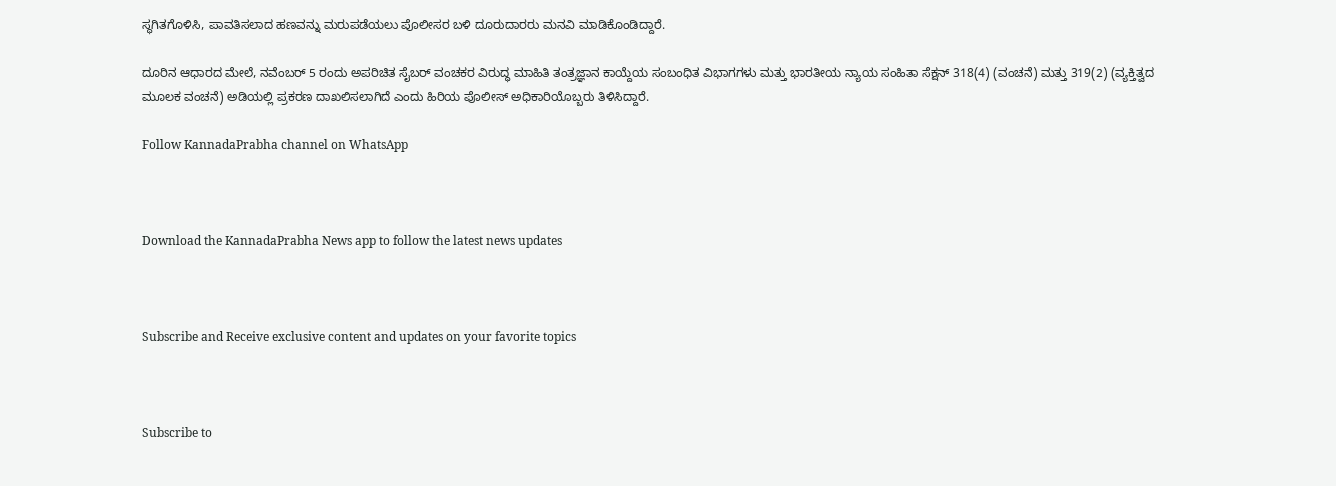ಸ್ಥಗಿತಗೊಳಿಸಿ, ಪಾವತಿಸಲಾದ ಹಣವನ್ನು ಮರುಪಡೆಯಲು ಪೊಲೀಸರ ಬಳಿ ದೂರುದಾರರು ಮನವಿ ಮಾಡಿಕೊಂಡಿದ್ದಾರೆ.

ದೂರಿನ ಆಧಾರದ ಮೇಲೆ, ನವೆಂಬರ್ 5 ರಂದು ಅಪರಿಚಿತ ಸೈಬರ್ ವಂಚಕರ ವಿರುದ್ಧ ಮಾಹಿತಿ ತಂತ್ರಜ್ಞಾನ ಕಾಯ್ದೆಯ ಸಂಬಂಧಿತ ವಿಭಾಗಗಳು ಮತ್ತು ಭಾರತೀಯ ನ್ಯಾಯ ಸಂಹಿತಾ ಸೆಕ್ಷನ್ 318(4) (ವಂಚನೆ) ಮತ್ತು 319(2) (ವ್ಯಕ್ತಿತ್ವದ ಮೂಲಕ ವಂಚನೆ) ಅಡಿಯಲ್ಲಿ ಪ್ರಕರಣ ದಾಖಲಿಸಲಾಗಿದೆ ಎಂದು ಹಿರಿಯ ಪೊಲೀಸ್ ಅಧಿಕಾರಿಯೊಬ್ಬರು ತಿಳಿಸಿದ್ದಾರೆ.

Follow KannadaPrabha channel on WhatsApp



Download the KannadaPrabha News app to follow the latest news updates



Subscribe and Receive exclusive content and updates on your favorite topics



Subscribe to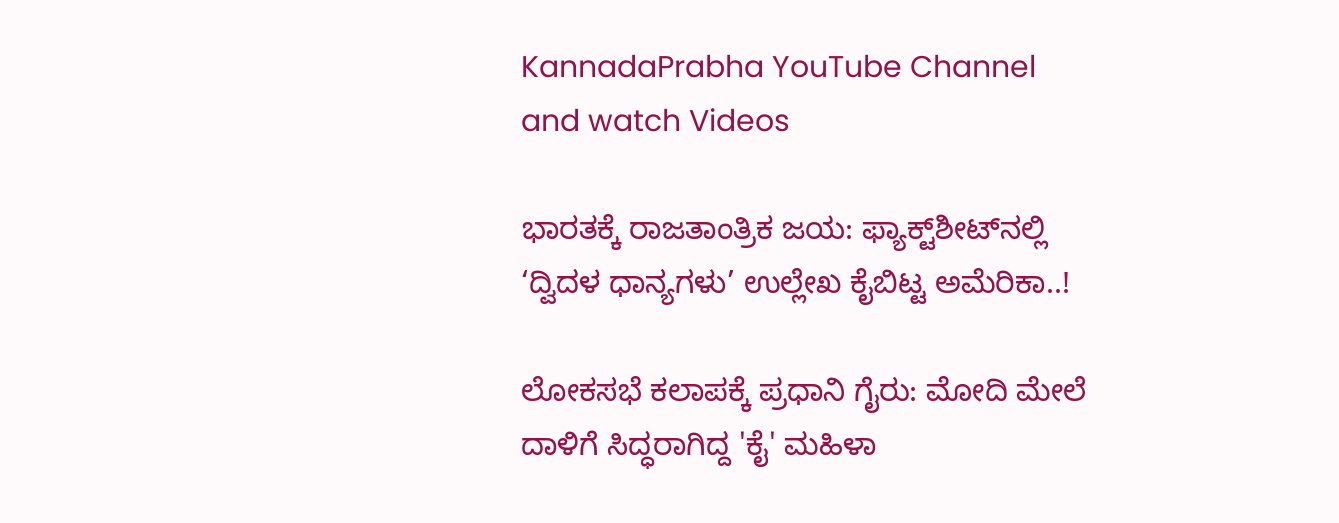KannadaPrabha YouTube Channel and watch Videos

ಭಾರತಕ್ಕೆ ರಾಜತಾಂತ್ರಿಕ ಜಯ: ಫ್ಯಾಕ್ಟ್‌ಶೀಟ್‌ನಲ್ಲಿ ‘ದ್ವಿದಳ ಧಾನ್ಯಗಳು’ ಉಲ್ಲೇಖ ಕೈಬಿಟ್ಟ ಅಮೆರಿಕಾ..!

ಲೋಕಸಭೆ ಕಲಾಪಕ್ಕೆ ಪ್ರಧಾನಿ ಗೈರು: ಮೋದಿ ಮೇಲೆ ದಾಳಿಗೆ ಸಿದ್ಧರಾಗಿದ್ದ 'ಕೈ' ಮಹಿಳಾ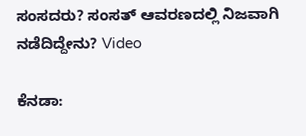ಸಂಸದರು? ಸಂಸತ್ ಆವರಣದಲ್ಲಿ ನಿಜವಾಗಿ ನಡೆದಿದ್ದೇನು? Video

ಕೆನಡಾ: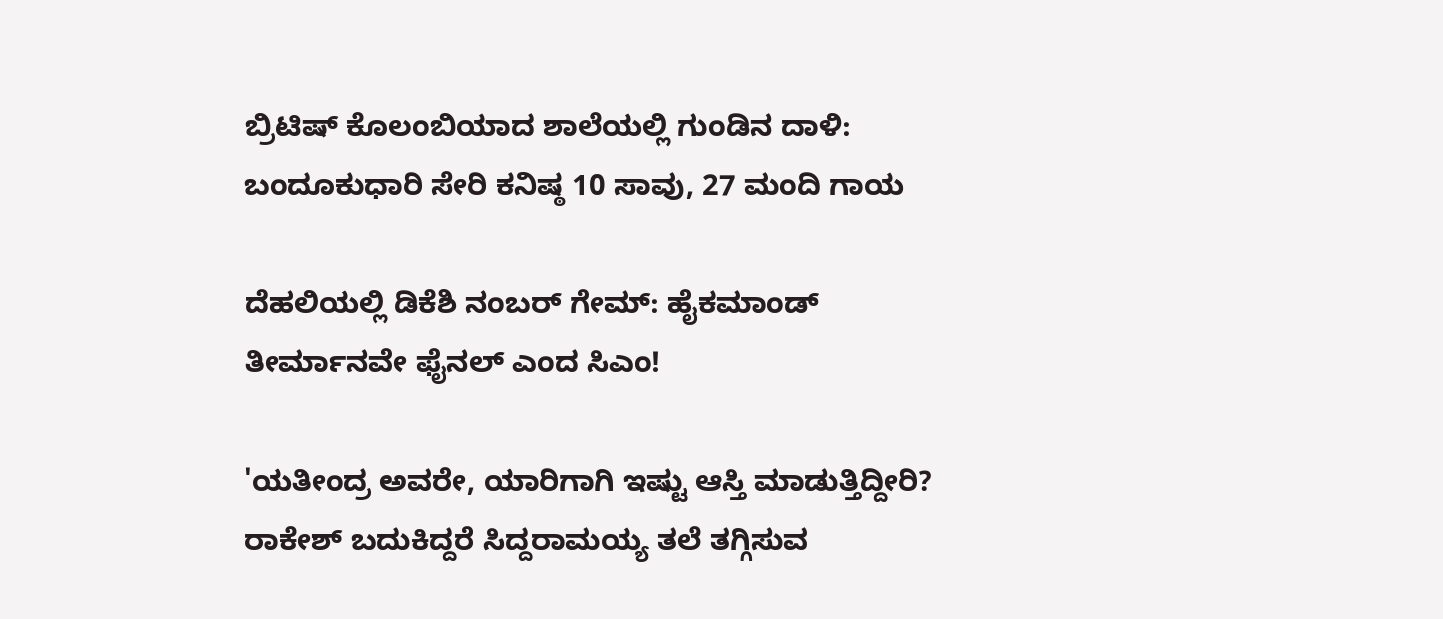ಬ್ರಿಟಿಷ್ ಕೊಲಂಬಿಯಾದ ಶಾಲೆಯಲ್ಲಿ ಗುಂಡಿನ ದಾಳಿ: ಬಂದೂಕುಧಾರಿ ಸೇರಿ ಕನಿಷ್ಠ 10 ಸಾವು, 27 ಮಂದಿ ಗಾಯ

ದೆಹಲಿಯಲ್ಲಿ ಡಿಕೆಶಿ ನಂಬರ್ ಗೇಮ್: ಹೈಕಮಾಂಡ್ ತೀರ್ಮಾನವೇ ಫೈನಲ್ ಎಂದ ಸಿಎಂ!

'ಯತೀಂದ್ರ ಅವರೇ, ಯಾರಿಗಾಗಿ ಇಷ್ಟು ಆಸ್ತಿ ಮಾಡುತ್ತಿದ್ದೀರಿ? ರಾಕೇಶ್ ಬದುಕಿದ್ದರೆ ಸಿದ್ದರಾಮಯ್ಯ ತಲೆ ತಗ್ಗಿಸುವ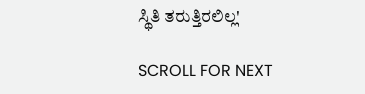ಸ್ಥಿತಿ ತರುತ್ತಿರಲಿಲ್ಲ'

SCROLL FOR NEXT